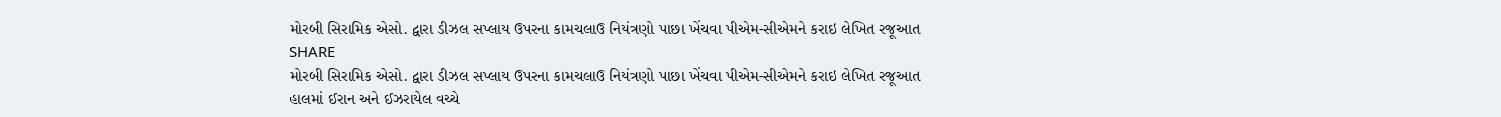મોરબી સિરામિક એસો. દ્વારા ડીઝલ સપ્લાય ઉપરના કામચલાઉ નિયંત્રણો પાછા ખેંચવા પીએમ-સીએમને કરાઇ લેખિત રજૂઆત
SHARE
મોરબી સિરામિક એસો. દ્વારા ડીઝલ સપ્લાય ઉપરના કામચલાઉ નિયંત્રણો પાછા ખેંચવા પીએમ-સીએમને કરાઇ લેખિત રજૂઆત
હાલમાં ઈરાન અને ઈઝરાયેલ વચ્ચે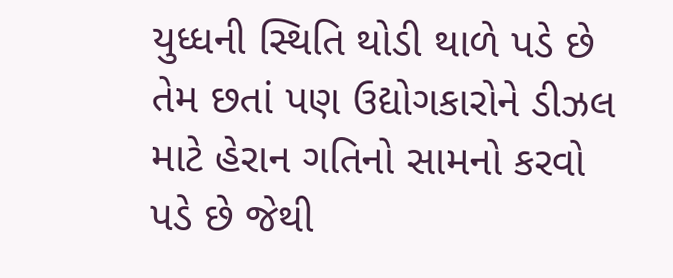યુધ્ધની સ્થિતિ થોડી થાળે પડે છે તેમ છતાં પણ ઉદ્યોગકારોને ડીઝલ માટે હેરાન ગતિનો સામનો કરવો પડે છે જેથી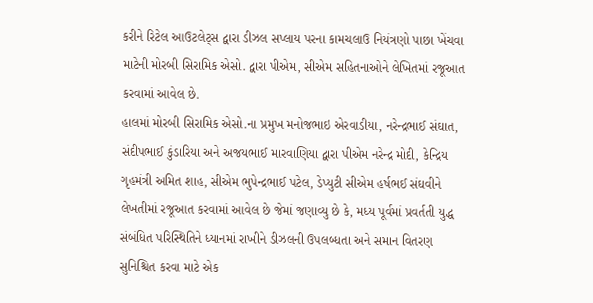કરીને રિટેલ આઉટલેટ્સ દ્વારા ડીઝલ સપ્લાય પરના કામચલાઉ નિયંત્રણો પાછા ખેંચવા માટેની મોરબી સિરામિક એસો. દ્વારા પીએમ, સીએમ સહિતનાઓને લેખિતમાં રજૂઆત કરવામાં આવેલ છે.
હાલમાં મોરબી સિરામિક એસો.ના પ્રમુખ મનોજભાઇ એરવાડીયા, નરેન્દ્રભાઈ સંઘાત, સંદીપભાઈ કુંડારિયા અને અજયભાઈ મારવાણિયા દ્વારા પીએમ નરેન્દ્ર મોદી, કેન્દ્રિય ગૃહમંત્રી અમિત શાહ, સીએમ ભુપેન્દ્રભાઈ પટેલ, ડેપ્યુટી સીએમ હર્ષભઈ સંઘવીને લેખતીમાં રજૂઆત કરવામાં આવેલ છે જેમાં જણાવ્યુ છે કે, મધ્ય પૂર્વમાં પ્રવર્તતી યુદ્ધ સંબંધિત પરિસ્થિતિને ધ્યાનમાં રાખીને ડીઝલની ઉપલબ્ધતા અને સમાન વિતરણ સુનિશ્ચિત કરવા માટે એક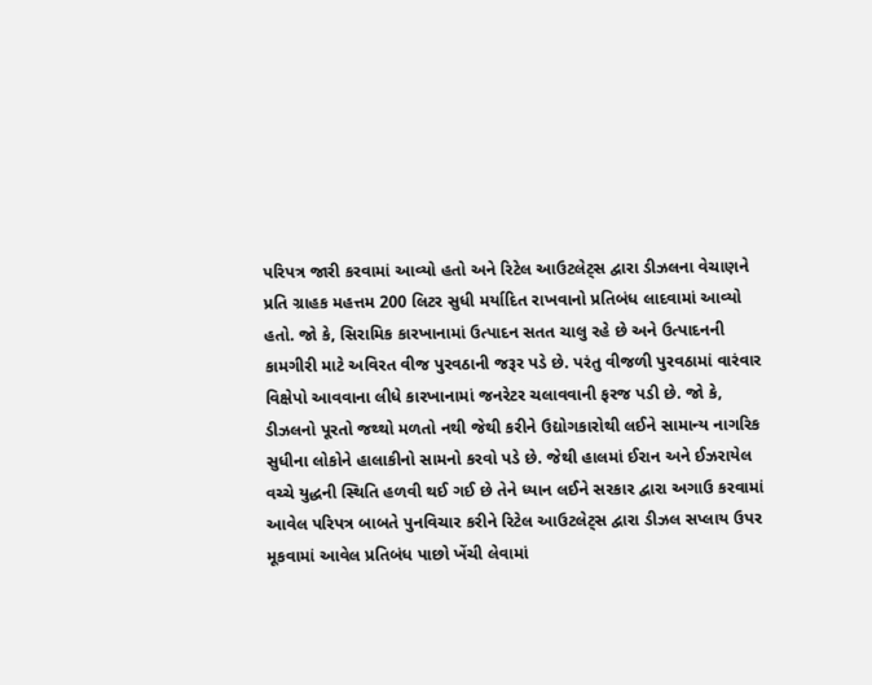પરિપત્ર જારી કરવામાં આવ્યો હતો અને રિટેલ આઉટલેટ્સ દ્વારા ડીઝલના વેચાણને પ્રતિ ગ્રાહક મહત્તમ 200 લિટર સુધી મર્યાદિત રાખવાનો પ્રતિબંધ લાદવામાં આવ્યો હતો. જો કે, સિરામિક કારખાનામાં ઉત્પાદન સતત ચાલુ રહે છે અને ઉત્પાદનની કામગીરી માટે અવિરત વીજ પુરવઠાની જરૂર પડે છે. પરંતુ વીજળી પુરવઠામાં વારંવાર વિક્ષેપો આવવાના લીધે કારખાનામાં જનરેટર ચલાવવાની ફરજ પડી છે. જો કે, ડીઝલનો પૂરતો જથ્થો મળતો નથી જેથી કરીને ઉદ્યોગકારોથી લઈને સામાન્ય નાગરિક સુધીના લોકોને હાલાકીનો સામનો કરવો પડે છે. જેથી હાલમાં ઈરાન અને ઈઝરાયેલ વચ્ચે યુદ્ધની સ્થિતિ હળવી થઈ ગઈ છે તેને ધ્યાન લઈને સરકાર દ્વારા અગાઉ કરવામાં આવેલ પરિપત્ર બાબતે પુનવિચાર કરીને રિટેલ આઉટલેટ્સ દ્વારા ડીઝલ સપ્લાય ઉપર મૂકવામાં આવેલ પ્રતિબંધ પાછો ખેંચી લેવામાં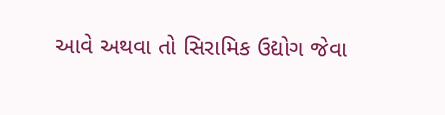આવે અથવા તો સિરામિક ઉદ્યોગ જેવા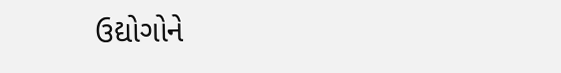ઉદ્યોગોને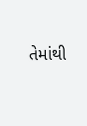તેમાંથી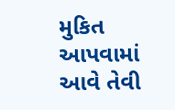મુકિત આપવામાં આવે તેવી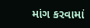માંગ કરવામાં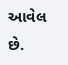આવેલ છે.